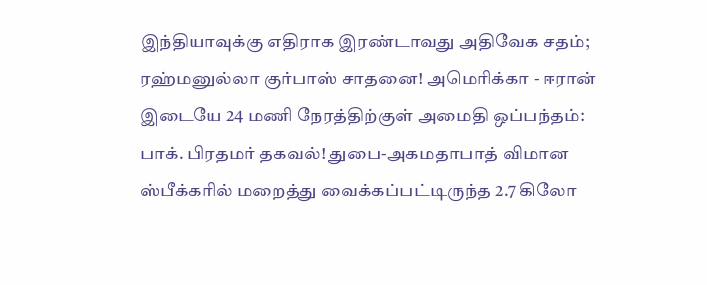இந்தியாவுக்கு எதிராக இரண்டாவது அதிவேக சதம்; ரஹ்மனுல்லா குர்பாஸ் சாதனை! அமெரிக்கா - ஈரான் இடையே 24 மணி நேரத்திற்குள் அமைதி ஒப்பந்தம்: பாக். பிரதமர் தகவல்! துபை-அகமதாபாத் விமான ஸ்பீக்கரில் மறைத்து வைக்கப்பட்டிருந்த 2.7 கிலோ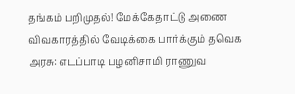தங்கம் பறிமுதல்! மேக்கேதாட்டு அணை விவகாரத்தில் வேடிக்கை பார்க்கும் தவெக அரசு: எடப்பாடி பழனிசாமி ராணுவ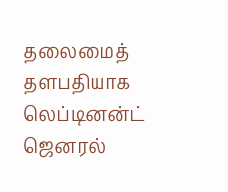தலைமைத் தளபதியாக லெப்டினன்ட் ஜெனரல்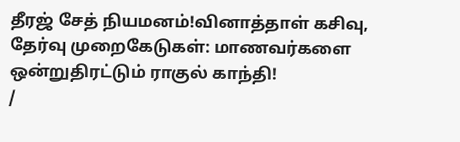தீரஜ் சேத் நியமனம்!வினாத்தாள் கசிவு, தேர்வு முறைகேடுகள்: மாணவர்களை ஒன்றுதிரட்டும் ராகுல் காந்தி!
/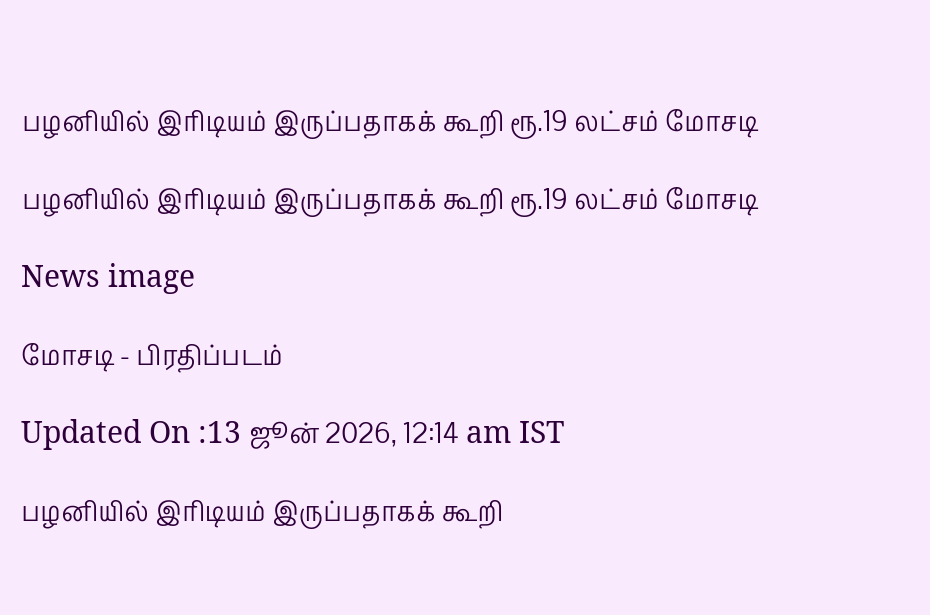பழனியில் இரிடியம் இருப்பதாகக் கூறி ரூ.19 லட்சம் மோசடி

பழனியில் இரிடியம் இருப்பதாகக் கூறி ரூ.19 லட்சம் மோசடி

News image

மோசடி - பிரதிப்படம்

Updated On :13 ஜூன் 2026, 12:14 am IST

பழனியில் இரிடியம் இருப்பதாகக் கூறி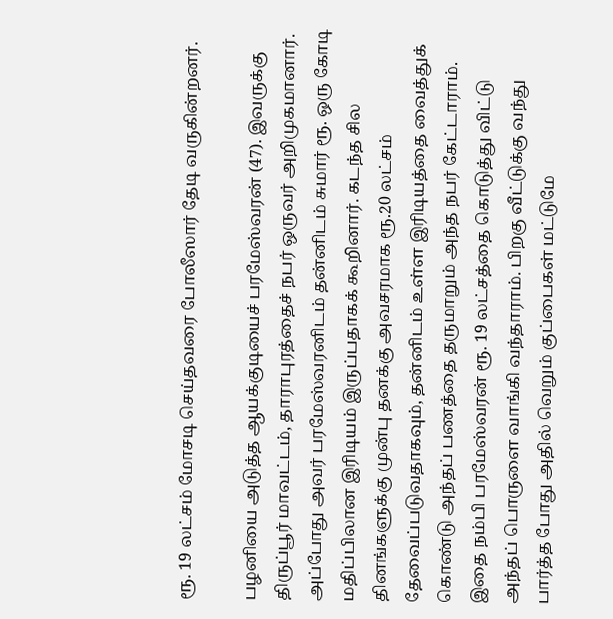ரூ. 19 லட்சம் மோசடி செய்தவரை போலீஸார் தேடி வருகின்றனர்.

பழனியை அடுத்த ஆயக்குடியைச் பரமேஸ்வரன் (47). இவருக்கு திருப்பூர் மாவட்டம், தாராபுரத்தைச் நபர் ஒருவர் அறிமுகமானார். அப்போது அவர் பரமேஸ்வரனிடம் தன்னிடம் சுமார் ரூ. ஒரு கோடி மதிப்பிலான இரிடியம் இருப்பதாகக் கூறினார். கடந்த சில தினங்களுக்கு முன்பு தனக்கு அவசரமாக ரூ.20 லட்சம் தேவைப்படுவதாகவும், தன்னிடம் உள்ள இரிடியத்தை வைத்துக் கொண்டு அந்தப் பணத்தை தருமாறும் அந்த நபர் கேட்டாராம். இதை நம்பி பரமேஸ்வரன் ரூ. 19 லட்சத்தை கொடுத்து விட்டு அந்தப் பொருளை வாங்கி வந்தாராம். பிறகு வீட்டுக்கு வந்து பார்த்த போது அதில் வெறும் குப்பைகள் மட்டுமே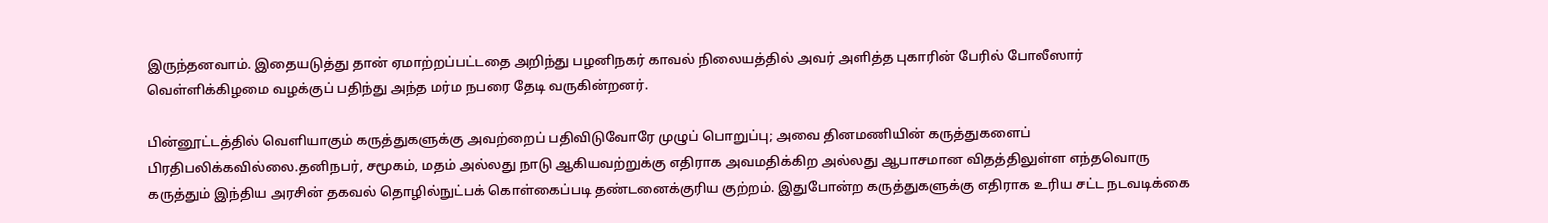இருந்தனவாம். இதையடுத்து தான் ஏமாற்றப்பட்டதை அறிந்து பழனிநகர் காவல் நிலையத்தில் அவர் அளித்த புகாரின் பேரில் போலீஸார் வெள்ளிக்கிழமை வழக்குப் பதிந்து அந்த மர்ம நபரை தேடி வருகின்றனர்.

பின்னூட்டத்தில் வெளியாகும் கருத்துகளுக்கு அவற்றைப் பதிவிடுவோரே முழுப் பொறுப்பு; அவை தினமணியின் கருத்துகளைப் பிரதிபலிக்கவில்லை.தனிநபர், சமூகம், மதம் அல்லது நாடு ஆகியவற்றுக்கு எதிராக அவமதிக்கிற அல்லது ஆபாசமான விதத்திலுள்ள எந்தவொரு கருத்தும் இந்திய அரசின் தகவல் தொழில்நுட்பக் கொள்கைப்படி தண்டனைக்குரிய குற்றம். இதுபோன்ற கருத்துகளுக்கு எதிராக உரிய சட்ட நடவடிக்கை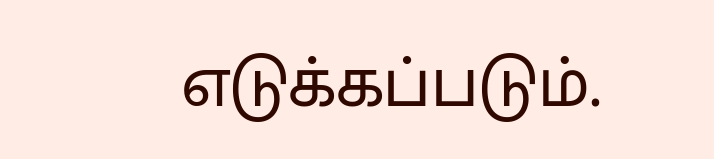எடுக்கப்படும்.